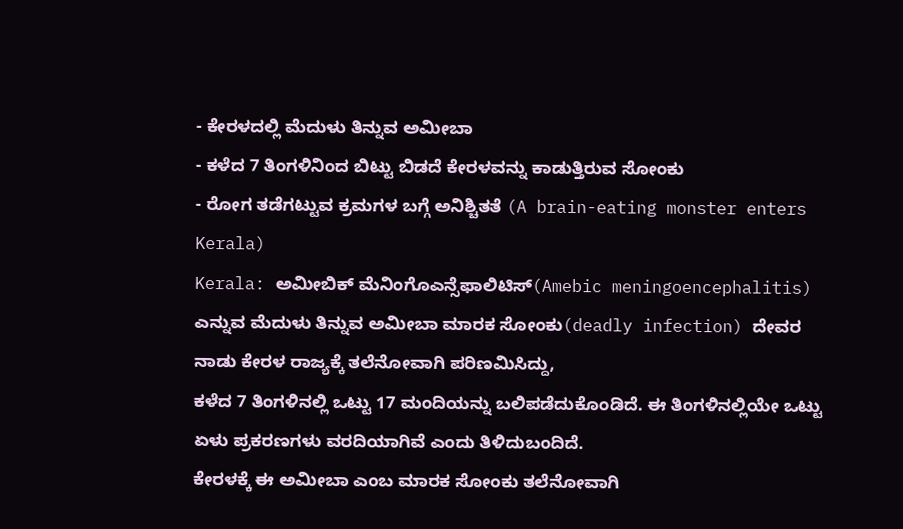- ಕೇರಳದಲ್ಲಿ ಮೆದುಳು ತಿನ್ನುವ ಅಮೀಬಾ
- ಕಳೆದ 7 ತಿಂಗಳಿನಿಂದ ಬಿಟ್ಟು ಬಿಡದೆ ಕೇರಳವನ್ನು ಕಾಡುತ್ತಿರುವ ಸೋಂಕು
- ರೋಗ ತಡೆಗಟ್ಟುವ ಕ್ರಮಗಳ ಬಗ್ಗೆ ಅನಿಶ್ಚಿತತೆ (A brain-eating monster enters Kerala)
Kerala: ಅಮೀಬಿಕ್ ಮೆನಿಂಗೊಎನ್ಸೆಫಾಲಿಟಿಸ್(Amebic meningoencephalitis) ಎನ್ನುವ ಮೆದುಳು ತಿನ್ನುವ ಅಮೀಬಾ ಮಾರಕ ಸೋಂಕು(deadly infection) ದೇವರ ನಾಡು ಕೇರಳ ರಾಜ್ಯಕ್ಕೆ ತಲೆನೋವಾಗಿ ಪರಿಣಮಿಸಿದ್ದು,
ಕಳೆದ 7 ತಿಂಗಳಿನಲ್ಲಿ ಒಟ್ಟು 17 ಮಂದಿಯನ್ನು ಬಲಿಪಡೆದುಕೊಂಡಿದೆ. ಈ ತಿಂಗಳಿನಲ್ಲಿಯೇ ಒಟ್ಟು ಏಳು ಪ್ರಕರಣಗಳು ವರದಿಯಾಗಿವೆ ಎಂದು ತಿಳಿದುಬಂದಿದೆ.
ಕೇರಳಕ್ಕೆ ಈ ಅಮೀಬಾ ಎಂಬ ಮಾರಕ ಸೋಂಕು ತಲೆನೋವಾಗಿ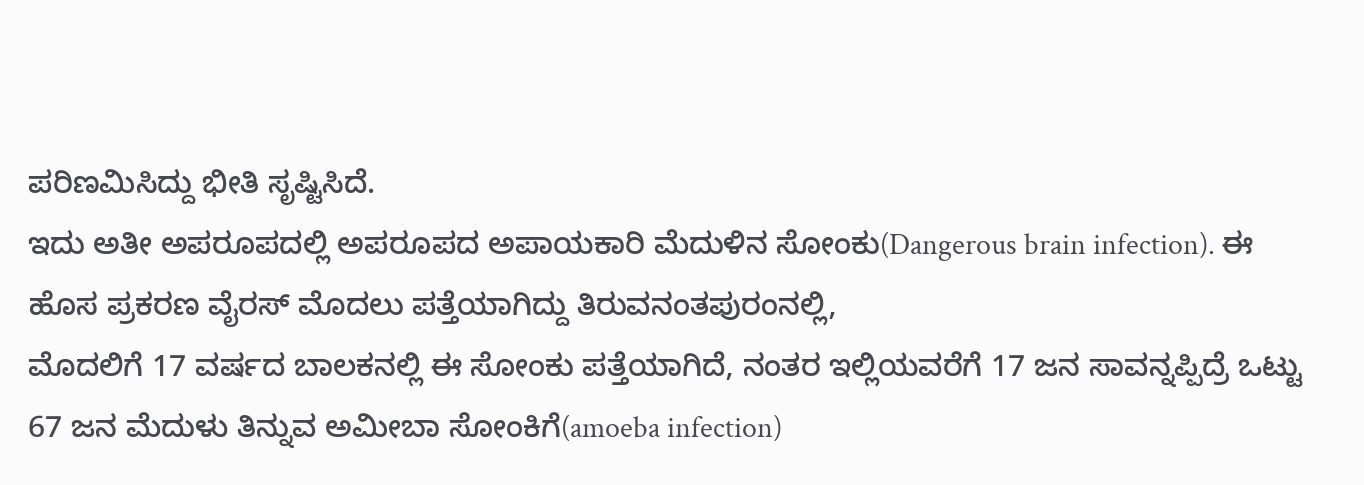ಪರಿಣಮಿಸಿದ್ದು ಭೀತಿ ಸೃಷ್ಟಿಸಿದೆ.
ಇದು ಅತೀ ಅಪರೂಪದಲ್ಲಿ ಅಪರೂಪದ ಅಪಾಯಕಾರಿ ಮೆದುಳಿನ ಸೋಂಕು(Dangerous brain infection). ಈ ಹೊಸ ಪ್ರಕರಣ ವೈರಸ್ ಮೊದಲು ಪತ್ತೆಯಾಗಿದ್ದು ತಿರುವನಂತಪುರಂನಲ್ಲಿ,
ಮೊದಲಿಗೆ 17 ವರ್ಷದ ಬಾಲಕನಲ್ಲಿ ಈ ಸೋಂಕು ಪತ್ತೆಯಾಗಿದೆ, ನಂತರ ಇಲ್ಲಿಯವರೆಗೆ 17 ಜನ ಸಾವನ್ನಪ್ಪಿದ್ರೆ ಒಟ್ಟು 67 ಜನ ಮೆದುಳು ತಿನ್ನುವ ಅಮೀಬಾ ಸೋಂಕಿಗೆ(amoeba infection)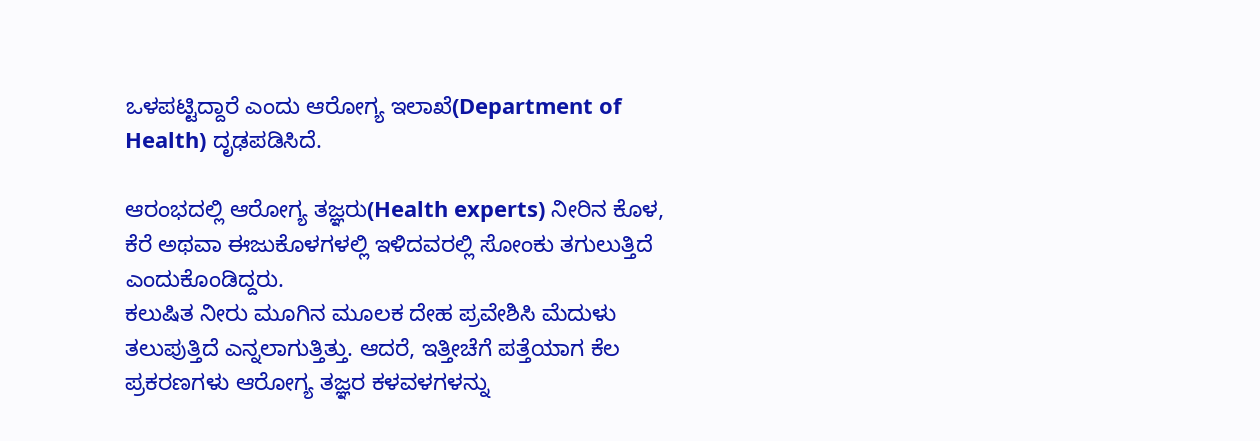ಒಳಪಟ್ಟಿದ್ದಾರೆ ಎಂದು ಆರೋಗ್ಯ ಇಲಾಖೆ(Department of Health) ದೃಢಪಡಿಸಿದೆ.

ಆರಂಭದಲ್ಲಿ ಆರೋಗ್ಯ ತಜ್ಞರು(Health experts) ನೀರಿನ ಕೊಳ, ಕೆರೆ ಅಥವಾ ಈಜುಕೊಳಗಳಲ್ಲಿ ಇಳಿದವರಲ್ಲಿ ಸೋಂಕು ತಗುಲುತ್ತಿದೆ ಎಂದುಕೊಂಡಿದ್ದರು.
ಕಲುಷಿತ ನೀರು ಮೂಗಿನ ಮೂಲಕ ದೇಹ ಪ್ರವೇಶಿಸಿ ಮೆದುಳು ತಲುಪುತ್ತಿದೆ ಎನ್ನಲಾಗುತ್ತಿತ್ತು. ಆದರೆ, ಇತ್ತೀಚೆಗೆ ಪತ್ತೆಯಾಗ ಕೆಲ ಪ್ರಕರಣಗಳು ಆರೋಗ್ಯ ತಜ್ಞರ ಕಳವಳಗಳನ್ನು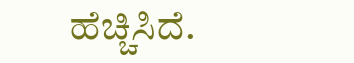ಹೆಚ್ಚಿಸಿದೆ.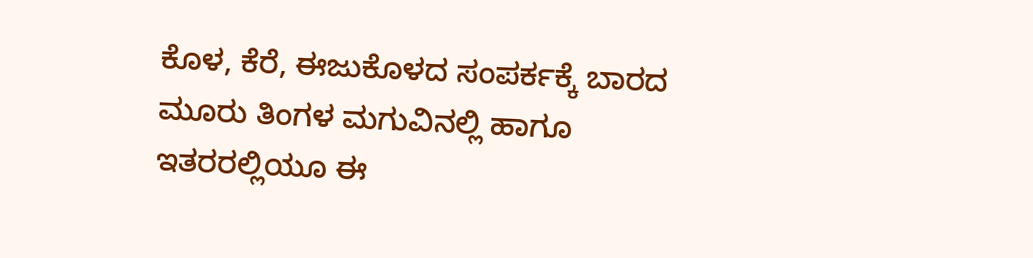ಕೊಳ, ಕೆರೆ, ಈಜುಕೊಳದ ಸಂಪರ್ಕಕ್ಕೆ ಬಾರದ ಮೂರು ತಿಂಗಳ ಮಗುವಿನಲ್ಲಿ ಹಾಗೂ ಇತರರಲ್ಲಿಯೂ ಈ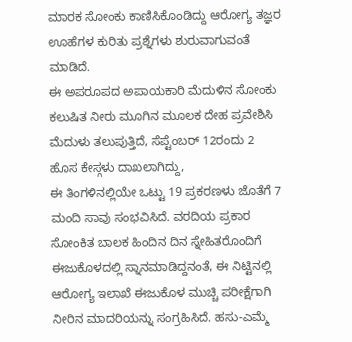ಮಾರಕ ಸೋಂಕು ಕಾಣಿಸಿಕೊಂಡಿದ್ದು ಆರೋಗ್ಯ ತಜ್ಞರ ಊಹೆಗಳ ಕುರಿತು ಪ್ರಶ್ನೆಗಳು ಶುರುವಾಗುವಂತೆ ಮಾಡಿದೆ.
ಈ ಅಪರೂಪದ ಅಪಾಯಕಾರಿ ಮೆದುಳಿನ ಸೋಂಕು ಕಲುಷಿತ ನೀರು ಮೂಗಿನ ಮೂಲಕ ದೇಹ ಪ್ರವೇಶಿಸಿ ಮೆದುಳು ತಲುಪುತ್ತಿದೆ, ಸೆಪ್ಟೆಂಬರ್ 12ರಂದು 2 ಹೊಸ ಕೇಸ್ಗಳು ದಾಖಲಾಗಿದ್ದು,
ಈ ತಿಂಗಳಿನಲ್ಲಿಯೇ ಒಟ್ಟು 19 ಪ್ರಕರಣಳು ಜೊತೆಗೆ 7 ಮಂದಿ ಸಾವು ಸಂಭವಿಸಿದೆ. ವರದಿಯ ಪ್ರಕಾರ ಸೋಂಕಿತ ಬಾಲಕ ಹಿಂದಿನ ದಿನ ಸ್ನೇಹಿತರೊಂದಿಗೆ ಈಜುಕೊಳದಲ್ಲಿ ಸ್ನಾನಮಾಡಿದ್ದನಂತೆ, ಈ ನಿಟ್ಟಿನಲ್ಲಿ ಆರೋಗ್ಯ ಇಲಾಖೆ ಈಜುಕೊಳ ಮುಚ್ಚಿ ಪರೀಕ್ಷೆಗಾಗಿ ನೀರಿನ ಮಾದರಿಯನ್ನು ಸಂಗ್ರಹಿಸಿದೆ. ಹಸು-ಎಮ್ಮೆ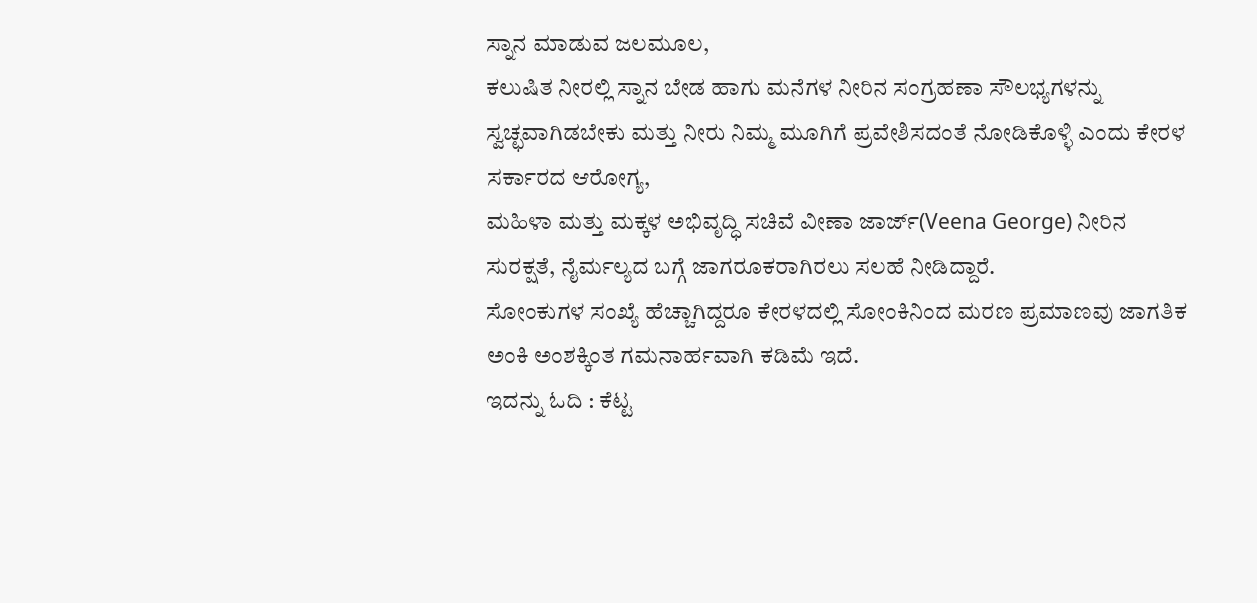ಸ್ನಾನ ಮಾಡುವ ಜಲಮೂಲ,
ಕಲುಷಿತ ನೀರಲ್ಲಿ ಸ್ನಾನ ಬೇಡ ಹಾಗು ಮನೆಗಳ ನೀರಿನ ಸಂಗ್ರಹಣಾ ಸೌಲಭ್ಯಗಳನ್ನು ಸ್ವಚ್ಛವಾಗಿಡಬೇಕು ಮತ್ತು ನೀರು ನಿಮ್ಮ ಮೂಗಿಗೆ ಪ್ರವೇಶಿಸದಂತೆ ನೋಡಿಕೊಳ್ಳಿ ಎಂದು ಕೇರಳ ಸರ್ಕಾರದ ಆರೋಗ್ಯ,
ಮಹಿಳಾ ಮತ್ತು ಮಕ್ಕಳ ಅಭಿವೃದ್ಧಿ ಸಚಿವೆ ವೀಣಾ ಜಾರ್ಜ್(Veena George) ನೀರಿನ ಸುರಕ್ಷತೆ, ನೈರ್ಮಲ್ಯದ ಬಗ್ಗೆ ಜಾಗರೂಕರಾಗಿರಲು ಸಲಹೆ ನೀಡಿದ್ದಾರೆ.
ಸೋಂಕುಗಳ ಸಂಖ್ಯೆ ಹೆಚ್ಚಾಗಿದ್ದರೂ ಕೇರಳದಲ್ಲಿ ಸೋಂಕಿನಿಂದ ಮರಣ ಪ್ರಮಾಣವು ಜಾಗತಿಕ ಅಂಕಿ ಅಂಶಕ್ಕಿಂತ ಗಮನಾರ್ಹವಾಗಿ ಕಡಿಮೆ ಇದೆ.
ಇದನ್ನು ಓದಿ : ಕೆಟ್ಟ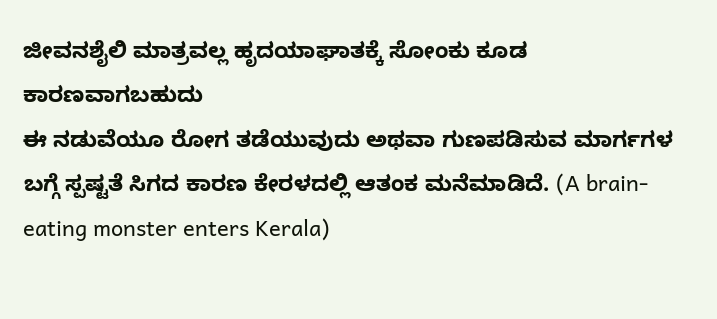ಜೀವನಶೈಲಿ ಮಾತ್ರವಲ್ಲ ಹೃದಯಾಘಾತಕ್ಕೆ ಸೋಂಕು ಕೂಡ ಕಾರಣವಾಗಬಹುದು
ಈ ನಡುವೆಯೂ ರೋಗ ತಡೆಯುವುದು ಅಥವಾ ಗುಣಪಡಿಸುವ ಮಾರ್ಗಗಳ ಬಗ್ಗೆ ಸ್ಪಷ್ಟತೆ ಸಿಗದ ಕಾರಣ ಕೇರಳದಲ್ಲಿ ಆತಂಕ ಮನೆಮಾಡಿದೆ. (A brain-eating monster enters Kerala)